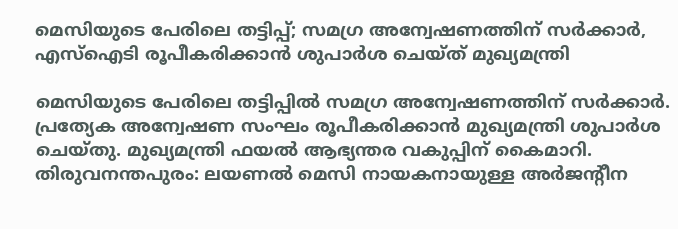മെസിയുടെ പേരിലെ തട്ടിപ്പ്; സമഗ്ര അന്വേഷണത്തിന് സര്‍ക്കാര്‍, എസ്‌ഐടി രൂപീകരിക്കാന്‍ ശുപാര്‍ശ ചെയ്ത് മുഖ്യമന്ത്രി

മെസിയുടെ പേരിലെ തട്ടിപ്പില്‍ സമഗ്ര അന്വേഷണത്തിന് സര്‍ക്കാര്‍. പ്രത്യേക അന്വേഷണ സംഘം രൂപീകരിക്കാന്‍ മുഖ്യമന്ത്രി ശുപാര്‍ശ ചെയ്തു. മുഖ്യമന്ത്രി ഫയല്‍ ആഭ്യന്തര വകുപ്പിന് കൈമാറി.
തിരുവനന്തപുരം: ലയണല്‍ മെസി നായകനായുള്ള അര്‍ജന്റീന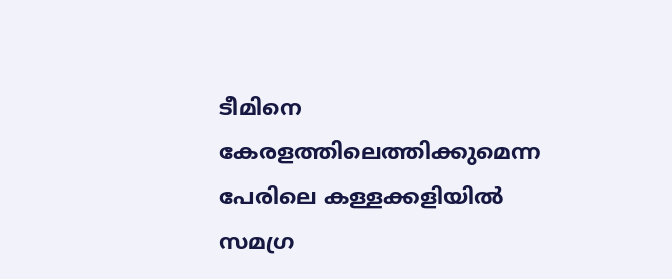ടീമിനെ കേരളത്തിലെത്തിക്കുമെന്ന പേരിലെ കള്ളക്കളിയില്‍ സമഗ്ര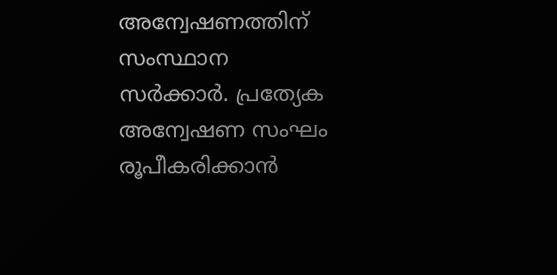അന്വേഷണത്തിന് സംസ്ഥാന സര്‍ക്കാര്‍. പ്രത്യേക അന്വേഷണ സംഘം രൂപീകരിക്കാന്‍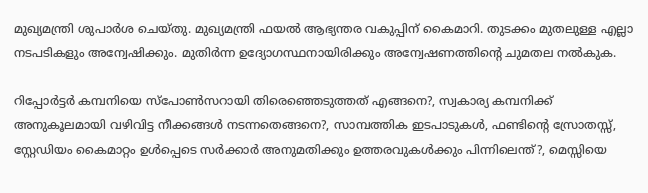മുഖ്യമന്ത്രി ശുപാര്‍ശ ചെയ്തു. മുഖ്യമന്ത്രി ഫയല്‍ ആഭ്യന്തര വകുപ്പിന് കൈമാറി. തുടക്കം മുതലുള്ള എല്ലാ നടപടികളും അന്വേഷിക്കും. മുതിര്‍ന്ന ഉദ്യോഗസ്ഥനായിരിക്കും അന്വേഷണത്തിന്റെ ചുമതല നല്‍കുക.

റിപ്പോര്‍ട്ടര്‍ കമ്പനിയെ സ്‌പോണ്‍സറായി തിരെഞ്ഞെടുത്തത് എങ്ങനെ?, സ്വകാര്യ കമ്പനിക്ക് അനുകൂലമായി വഴിവിട്ട നീക്കങ്ങള്‍ നടന്നതെങ്ങനെ?, സാമ്പത്തിക ഇടപാടുകള്‍, ഫണ്ടിന്റെ സ്രോതസ്സ്, സ്റ്റേഡിയം കൈമാറ്റം ഉള്‍പ്പെടെ സര്‍ക്കാര്‍ അനുമതിക്കും ഉത്തരവുകള്‍ക്കും പിന്നിലെന്ത്?, മെസ്സിയെ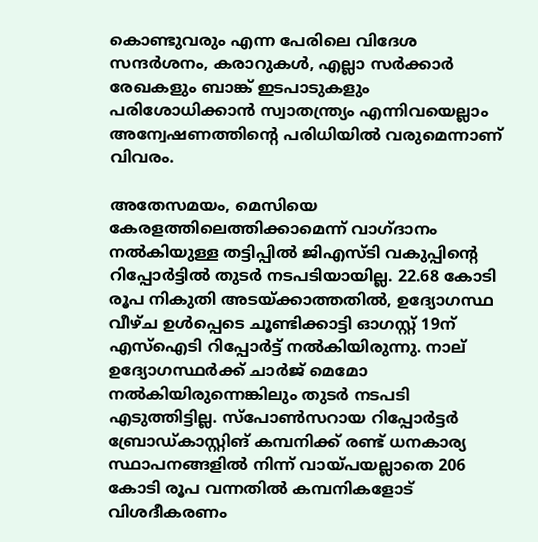കൊണ്ടുവരും എന്ന പേരിലെ വിദേശ സന്ദര്‍ശനം, കരാറുകള്‍, എല്ലാ സര്‍ക്കാര്‍ രേഖകളും ബാങ്ക് ഇടപാടുകളും പരിശോധിക്കാന്‍ സ്വാതന്ത്ര്യം എന്നിവയെല്ലാം അന്വേഷണത്തിന്റെ പരിധിയില്‍ വരുമെന്നാണ് വിവരം.

അതേസമയം, മെസിയെ കേരളത്തിലെത്തിക്കാമെന്ന് വാഗ്ദാനം നല്‍കിയുള്ള തട്ടിപ്പില്‍ ജിഎസ്ടി വകുപ്പിന്റെ റിപ്പോര്‍ട്ടില്‍ തുടര്‍ നടപടിയായില്ല. 22.68 കോടി രൂപ നികുതി അടയ്ക്കാത്തതില്‍, ഉദ്യോഗസ്ഥ വീഴ്ച ഉള്‍പ്പെടെ ചൂണ്ടിക്കാട്ടി ഓഗസ്റ്റ് 19ന് എസ്‌ഐടി റിപ്പോര്‍ട്ട് നല്‍കിയിരുന്നു. നാല് ഉദ്യോഗസ്ഥര്‍ക്ക് ചാര്‍ജ് മെമോ നല്‍കിയിരുന്നെങ്കിലും തുടര്‍ നടപടി എടുത്തിട്ടില്ല. സ്‌പോണ്‍സറായ റിപ്പോര്‍ട്ടര്‍ ബ്രോഡ്കാസ്റ്റിങ് കമ്പനിക്ക് രണ്ട് ധനകാര്യ സ്ഥാപനങ്ങളില്‍ നിന്ന് വായ്പയല്ലാതെ 206 കോടി രൂപ വന്നതില്‍ കമ്പനികളോട് വിശദീകരണം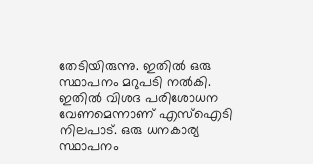തേടിയിരുന്നു. ഇതില്‍ ഒരു സ്ഥാപനം മറുപടി നല്‍കി. ഇതില്‍ വിശദ പരിശോധന വേണമെന്നാണ് എസ്‌ഐടി നിലപാട്. ഒരു ധനകാര്യ സ്ഥാപനം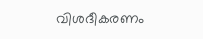വിശദീകരണം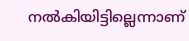നല്‍കിയിട്ടില്ലെന്നാണ്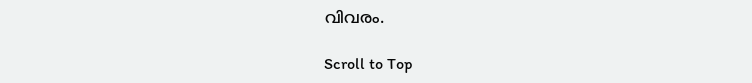വിവരം.

Scroll to Top